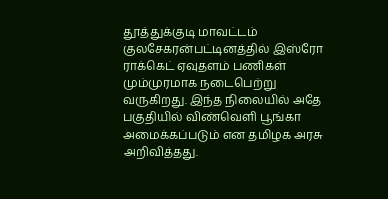தூத்துக்குடி மாவட்டம் குலசேகரன்பட்டினத்தில் இஸ்ரோ ராக்கெட் ஏவுதளம் பணிகள் மும்முரமாக நடைபெற்று வருகிறது. இந்த நிலையில் அதே பகுதியில் விண்வெளி பூங்கா அமைக்கப்படும் என தமிழக அரசு அறிவித்தது.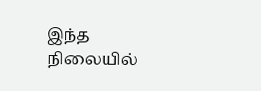இந்த நிலையில்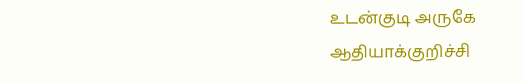உடன்குடி அருகே ஆதியாக்குறிச்சி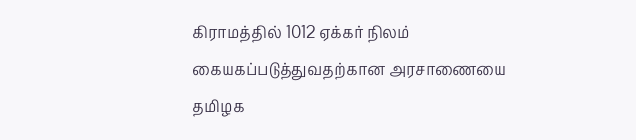கிராமத்தில் 1012 ஏக்கர் நிலம் கையகப்படுத்துவதற்கான அரசாணையை தமிழக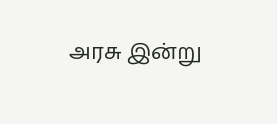அரசு இன்று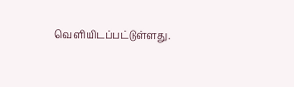வெளியிடப்பட்டுள்ளது.